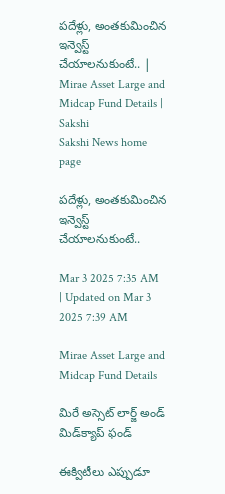పదేళ్లు, అంతకుమించిన ఇన్వెస్ట్ చేయాలనుకుంటే.. | Mirae Asset Large and Midcap Fund Details | Sakshi
Sakshi News home page

పదేళ్లు, అంతకుమించిన ఇన్వెస్ట్ చేయాలనుకుంటే..

Mar 3 2025 7:35 AM | Updated on Mar 3 2025 7:39 AM

Mirae Asset Large and Midcap Fund Details

మిరే అస్సెట్‌ లార్జ్‌ అండ్‌ మిడ్‌క్యాప్‌ ఫండ్‌

ఈక్విటీలు ఎప్పుడూ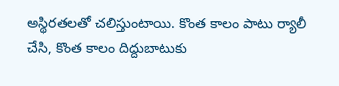అస్థిరతలతో చలిస్తుంటాయి. కొంత కాలం పాటు ర్యాలీ చేసి, కొంత కాలం దిద్దుబాటుకు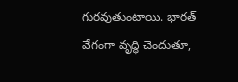గురవుతుంటాయి. భారత్‌ వేగంగా వృద్ధి చెందుతూ,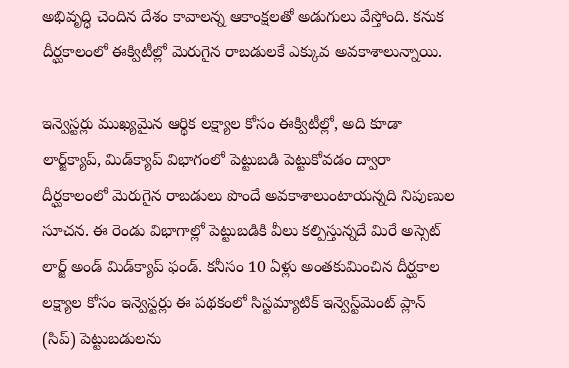అభివృద్ధి చెందిన దేశం కావాలన్న ఆకాంక్షలతో అడుగులు వేస్తోంది. కనుక దీర్ఘకాలంలో ఈక్విటీల్లో మెరుగైన రాబడులకే ఎక్కువ అవకాశాలున్నాయి.

ఇన్వెస్టర్లు ముఖ్యమైన ఆర్థిక లక్ష్యాల కోసం ఈక్విటీల్లో, అది కూడా లార్జ్‌క్యాప్, మిడ్‌క్యాప్‌ విభాగంలో పెట్టుబడి పెట్టుకోవడం ద్వారా దీర్ఘకాలంలో మెరుగైన రాబడులు పొందే అవకాశాలుంటాయన్నది నిపుణుల సూచన. ఈ రెండు విభాగాల్లో పెట్టుబడికి వీలు కల్పిస్తున్నదే మిరే అస్సెట్‌ లార్జ్‌ అండ్‌ మిడ్‌క్యాప్‌ ఫండ్‌. కనీసం 10 ఏళ్లు అంతకుమించిన దీర్ఘకాల లక్ష్యాల కోసం ఇన్వెస్టర్లు ఈ పథకంలో సిస్టమ్యాటిక్‌ ఇన్వెస్ట్‌మెంట్‌ ప్లాన్‌ (సిప్‌) పెట్టుబడులను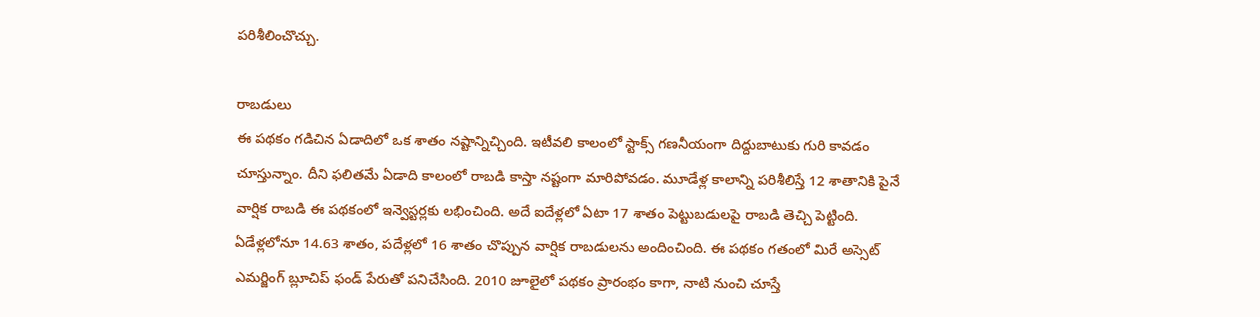పరిశీలించొచ్చు.

రాబడులు
ఈ పథకం గడిచిన ఏడాదిలో ఒక శాతం నష్టాన్నిచ్చింది. ఇటీవలి కాలంలో స్టాక్స్‌ గణనీయంగా దిద్దుబాటుకు గురి కావడం చూస్తున్నాం. దీని ఫలితమే ఏడాది కాలంలో రాబడి కాస్తా నష్టంగా మారిపోవడం. మూడేళ్ల కాలాన్ని పరిశీలిస్తే 12 శాతానికి పైనే వార్షిక రాబడి ఈ పథకంలో ఇన్వెస్టర్లకు లభించింది. అదే ఐదేళ్లలో ఏటా 17 శాతం పెట్టుబడులపై రాబడి తెచ్చి పెట్టింది. ఏడేళ్లలోనూ 14.63 శాతం, పదేళ్లలో 16 శాతం చొప్పున వార్షిక రాబడులను అందించింది. ఈ పథకం గతంలో మిరే అస్సెట్‌ ఎమర్జింగ్‌ బ్లూచిప్‌ ఫండ్‌ పేరుతో పనిచేసింది. 2010 జూలైలో పథకం ప్రారంభం కాగా, నాటి నుంచి చూస్తే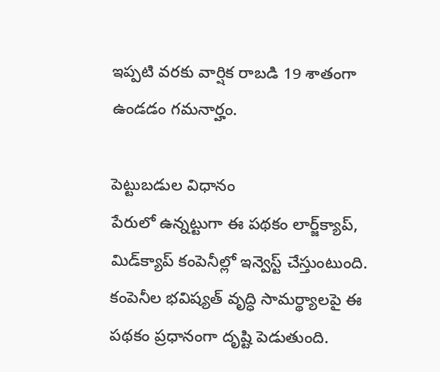ఇప్పటి వరకు వార్షిక రాబడి 19 శాతంగా ఉండడం గమనార్హం.

పెట్టుబడుల విధానం
పేరులో ఉన్నట్టుగా ఈ పథకం లార్జ్‌క్యాప్, మిడ్‌క్యాప్‌ కంపెనీల్లో ఇన్వెస్ట్‌ చేస్తుంటుంది. కంపెనీల భవిష్యత్‌ వృద్ధి సామర్థ్యాలపై ఈ పథకం ప్రధానంగా దృష్టి పెడుతుంది.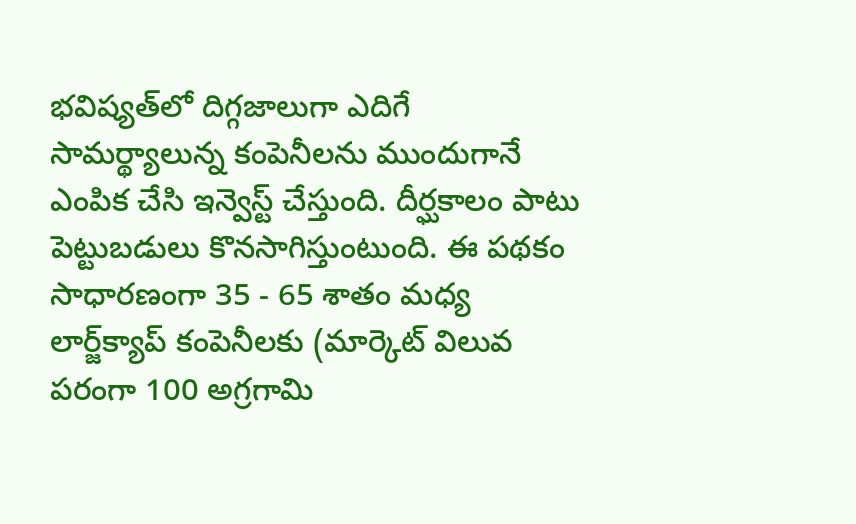భవిష్యత్‌లో దిగ్గజాలుగా ఎదిగే సామర్థ్యాలున్న కంపెనీలను ముందుగానే ఎంపిక చేసి ఇన్వెస్ట్‌ చేస్తుంది. దీర్ఘకాలం పాటు పెట్టుబడులు కొనసాగిస్తుంటుంది. ఈ పథకం సాధారణంగా 35 - 65 శాతం మధ్య లార్జ్‌క్యాప్‌ కంపెనీలకు (మార్కెట్‌ విలువ పరంగా 100 అగ్రగామి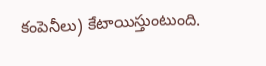కంపెనీలు) కేటాయిస్తుంటుంది.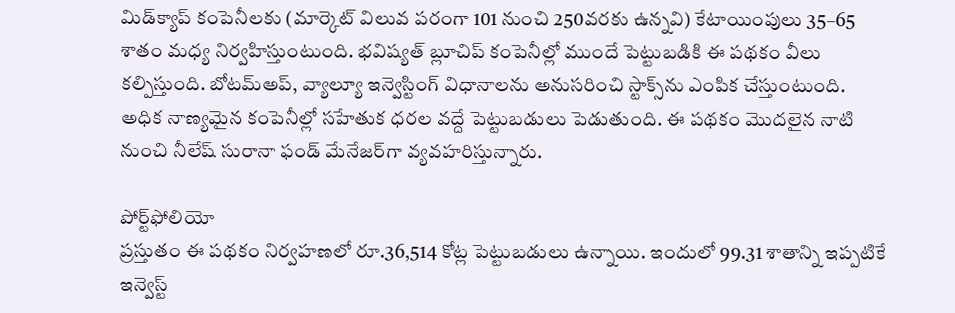మిడ్‌క్యాప్‌ కంపెనీలకు (మార్కెట్‌ విలువ పరంగా 101 నుంచి 250వరకు ఉన్నవి) కేటాయింపులు 35–65 శాతం మధ్య నిర్వహిస్తుంటుంది. భవిష్యత్‌ బ్లూచిప్‌ కంపెనీల్లో ముందే పెట్టుబడికి ఈ పథకం వీలు కల్పిస్తుంది. బోటమ్‌అప్, వ్యాల్యూ ఇన్వెస్టింగ్‌ విధానాలను అనుసరించి స్టాక్స్‌ను ఎంపిక చేస్తుంటుంది. అధిక నాణ్యమైన కంపెనీల్లో సహేతుక ధరల వద్దే పెట్టుబడులు పెడుతుంది. ఈ పథకం మొదలైన నాటి నుంచి నీలేష్‌ సురానా ఫండ్‌ మేనేజర్‌గా వ్యవహరిస్తున్నారు.

పోర్ట్‌ఫోలియో
ప్రస్తుతం ఈ పథకం నిర్వహణలో రూ.36,514 కోట్ల పెట్టుబడులు ఉన్నాయి. ఇందులో 99.31 శాతాన్ని ఇప్పటికే ఇన్వెస్ట్‌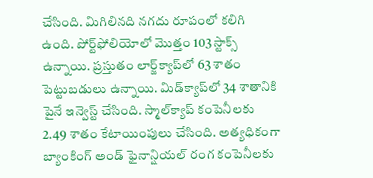చేసింది. మిగిలినది నగదు రూపంలో కలిగి ఉంది. పోర్ట్‌ఫోలియోలో మొత్తం 103 స్టాక్స్‌ ఉన్నాయి. ప్రస్తుతం లార్జ్‌క్యాప్‌లో 63 శాతం పెట్టుబడులు ఉన్నాయి. మిడ్‌క్యాప్‌లో 34 శాతానికి పైనే ఇన్వెస్ట్‌ చేసింది. స్మాల్‌క్యాప్‌ కంపెనీలకు 2.49 శాతం కేటాయింపులు చేసింది. అత్యధికంగా బ్యాంకింగ్‌ అండ్‌ ఫైనాన్షియల్‌ రంగ కంపెనీలకు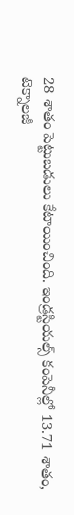28 శాతం పెట్టుబడులు కేటాయించింది. ఇండ్రస్టియల్స్‌ కంపెనీల్లో 13.71 శాతం, టెక్నాలజీ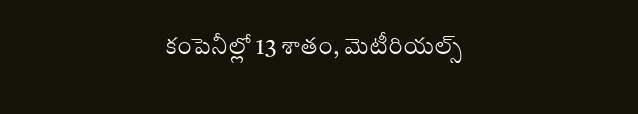కంపెనీల్లో 13 శాతం, మెటీరియల్స్‌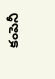కంపెనీ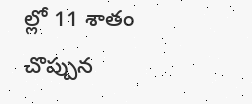ల్లో 11 శాతం చొప్పున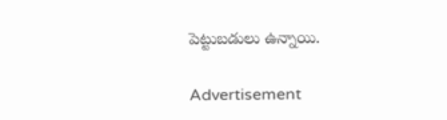పెట్టుబడులు ఉన్నాయి.

Advertisement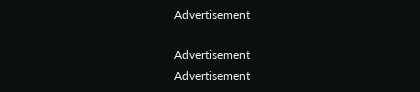Advertisement

Advertisement
Advertisement